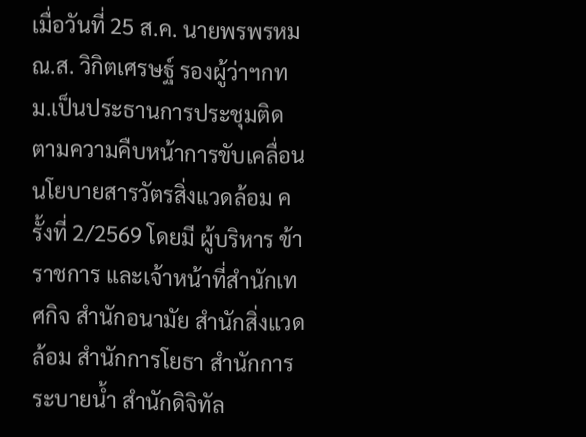เมื่อวันที่ 25 ส.ค. นายพรพรหม ณ.ส. วิกิตเศรษฐ์ รองผู้ว่าฯกทม.เป็นประธานการประชุมติดตามความคืบหน้าการขับเคลื่อนนโยบายสารวัตรสิ่งแวดล้อม ครั้งที่ 2/2569 โดยมี ผู้บริหาร ข้าราชการ และเจ้าหน้าที่สำนักเทศกิจ สำนักอนามัย สำนักสิ่งแวดล้อม สำนักการโยธา สำนักการระบายน้ำ สำนักดิจิทัล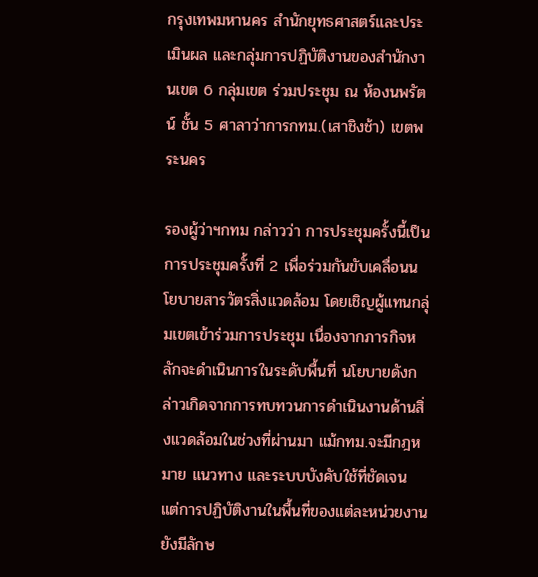กรุงเทพมหานคร สำนักยุทธศาสตร์และประเมินผล และกลุ่มการปฏิบัติงานของสำนักงานเขต 6 กลุ่มเขต ร่วมประชุม ณ ห้องนพรัตน์ ชั้น 5 ศาลาว่าการกทม.(เสาชิงช้า) เขตพระนคร

รองผู้ว่าฯกทม กล่าวว่า การประชุมครั้งนี้เป็นการประชุมครั้งที่ 2 เพื่อร่วมกันขับเคลื่อนนโยบายสารวัตรสิ่งแวดล้อม โดยเชิญผู้แทนกลุ่มเขตเข้าร่วมการประชุม เนื่องจากภารกิจหลักจะดำเนินการในระดับพื้นที่ นโยบายดังกล่าวเกิดจากการทบทวนการดำเนินงานด้านสิ่งแวดล้อมในช่วงที่ผ่านมา แม้กทม.จะมีกฎหมาย แนวทาง และระบบบังคับใช้ที่ชัดเจน แต่การปฏิบัติงานในพื้นที่ของแต่ละหน่วยงานยังมีลักษ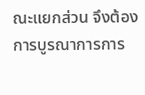ณะแยกส่วน จึงต้องการบูรณาการการ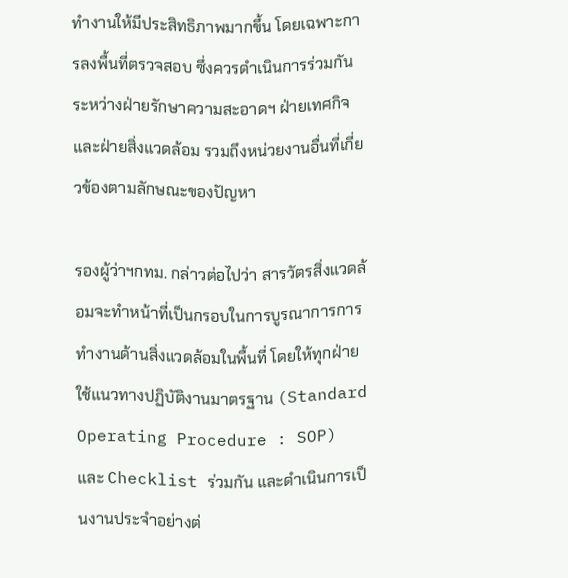ทำงานให้มีประสิทธิภาพมากขึ้น โดยเฉพาะการลงพื้นที่ตรวจสอบ ซึ่งควรดำเนินการร่วมกันระหว่างฝ่ายรักษาความสะอาดฯ ฝ่ายเทศกิจ และฝ่ายสิ่งแวดล้อม รวมถึงหน่วยงานอื่นที่เกี่ยวข้องตามลักษณะของปัญหา

รองผู้ว่าฯกทม. กล่าวต่อไปว่า สารวัตรสิ่งแวดล้อมจะทำหน้าที่เป็นกรอบในการบูรณาการการทำงานด้านสิ่งแวดล้อมในพื้นที่ โดยให้ทุกฝ่ายใช้แนวทางปฏิบัติงานมาตรฐาน (Standard Operating Procedure : SOP) และ Checklist ร่วมกัน และดำเนินการเป็นงานประจำอย่างต่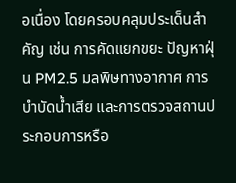อเนื่อง โดยครอบคลุมประเด็นสำคัญ เช่น การคัดแยกขยะ ปัญหาฝุ่น PM2.5 มลพิษทางอากาศ การบำบัดน้ำเสีย และการตรวจสถานประกอบการหรือ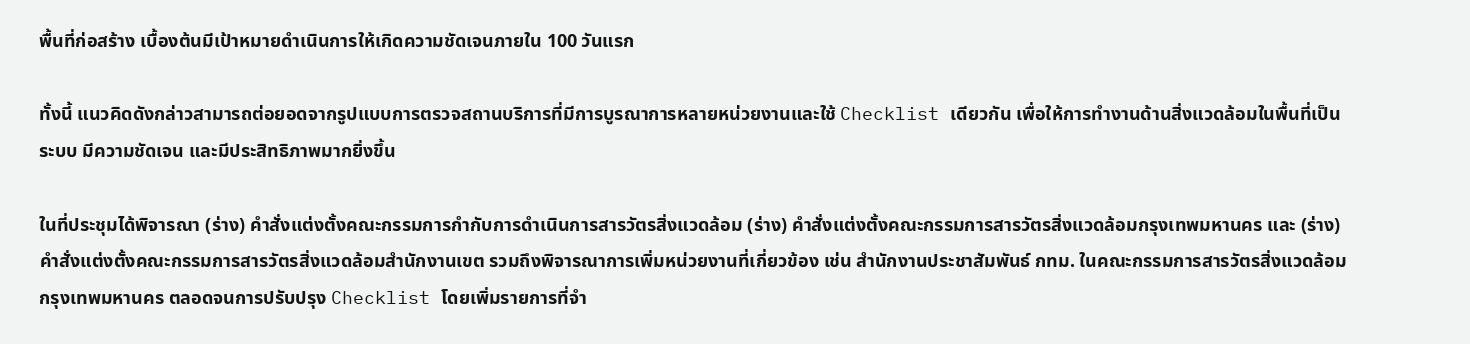พื้นที่ก่อสร้าง เบื้องต้นมีเป้าหมายดำเนินการให้เกิดความชัดเจนภายใน 100 วันแรก

ทั้งนี้ แนวคิดดังกล่าวสามารถต่อยอดจากรูปแบบการตรวจสถานบริการที่มีการบูรณาการหลายหน่วยงานและใช้ Checklist เดียวกัน เพื่อให้การทำงานด้านสิ่งแวดล้อมในพื้นที่เป็นระบบ มีความชัดเจน และมีประสิทธิภาพมากยิ่งขึ้น

ในที่ประชุมได้พิจารณา (ร่าง) คำสั่งแต่งตั้งคณะกรรมการกำกับการดำเนินการสารวัตรสิ่งแวดล้อม (ร่าง) คำสั่งแต่งตั้งคณะกรรมการสารวัตรสิ่งแวดล้อมกรุงเทพมหานคร และ (ร่าง) คำสั่งแต่งตั้งคณะกรรมการสารวัตรสิ่งแวดล้อมสำนักงานเขต รวมถึงพิจารณาการเพิ่มหน่วยงานที่เกี่ยวข้อง เช่น สำนักงานประชาสัมพันธ์ กทม. ในคณะกรรมการสารวัตรสิ่งแวดล้อมกรุงเทพมหานคร ตลอดจนการปรับปรุง Checklist โดยเพิ่มรายการที่จำ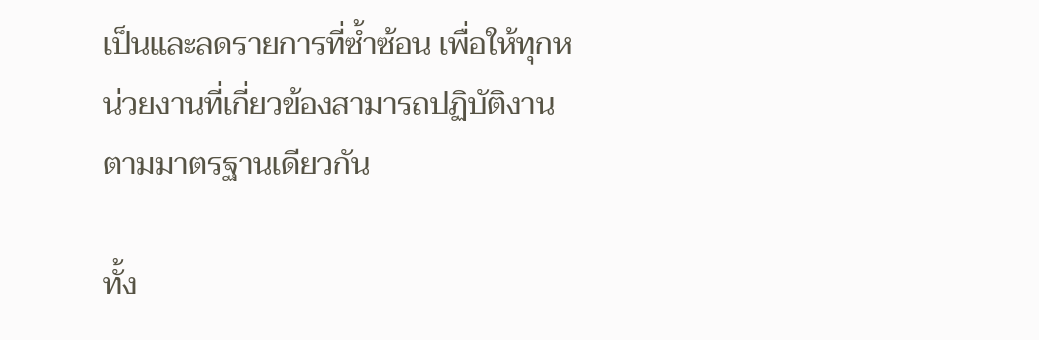เป็นและลดรายการที่ซ้ำซ้อน เพื่อให้ทุกหน่วยงานที่เกี่ยวข้องสามารถปฏิบัติงานตามมาตรฐานเดียวกัน

ทั้ง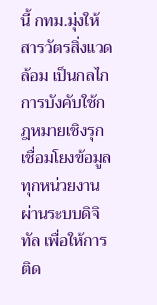นี้ กทม.มุ่งให้สารวัตรสิ่งแวดล้อม เป็นกลไกการบังคับใช้กฎหมายเชิงรุก เชื่อมโยงข้อมูลทุกหน่วยงานผ่านระบบดิจิทัล เพื่อให้การติด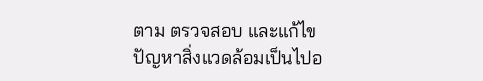ตาม ตรวจสอบ และแก้ไขปัญหาสิ่งแวดล้อมเป็นไปอ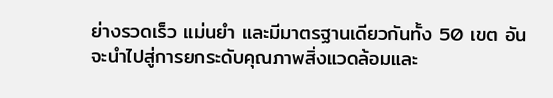ย่างรวดเร็ว แม่นยำ และมีมาตรฐานเดียวกันทั้ง 50 เขต อันจะนำไปสู่การยกระดับคุณภาพสิ่งแวดล้อมและ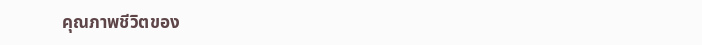คุณภาพชีวิตของ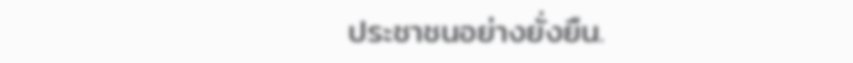ประชาชนอย่างยั่งยืน.